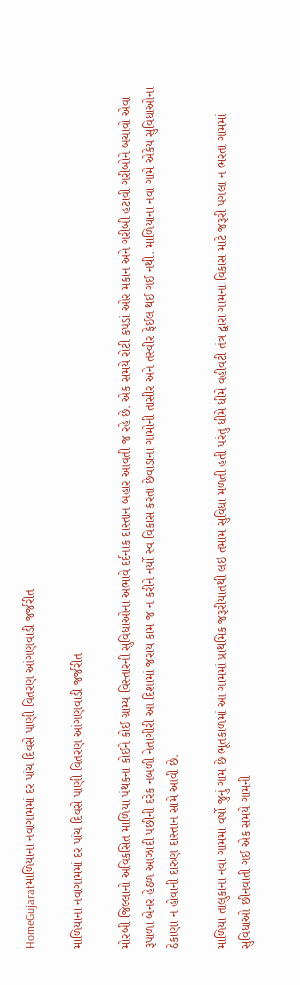HomeGujaratમાળિયાના નવાગામમાં દર પાંચ દિવસે પાણી વિતરણ આંગણવાડી જર્જરીત

માળિયાના નવાગામમાં દર પાંચ દિવસે પાણી વિતરણ આંગણવાડી જર્જરીત

મોરબી જિલ્લાનો અવિકસિત માળિયા પંથકના કોઈને કોઈ ગ્રામ્ય વિસ્તારની સુવિધાઓના અભાવે દર્દનાક દાસ્તાન બહાર આવતી જ રહે છે. એક સમયે રોટી કપડાં ઓર મકાન અને ગરીબી હટાવી ગરીબોને બચાવો એવા રૂપાળા બેનર હેઠળ આઝાદી પછીની દરેક નબળી નેતાગીરી આ દિશામાં જરાય કામ જ ન કરીને નર્યો સ્વ વિકાસ કરતા છેવાડાના ગામોની તાસીર અને તસ્વીર ફેઈલ થઈ ગઈ નથી. માળિયાના નવા ગામે એકેય સુવિધાઓના ઠેકાણા ન હોવાની દારુણ દાસ્તાન સામે આવી છે.

માળિયા તાલુકાના નવા ગામમા વર્ષો જુનું ગામ છે ભૂતકાળમાં આ ગામમાં પ્રાથમિક જરૂરીયાતથી લઇ તમામ સુવિધા મળતી હતી પરંતુ ધીમે ધીમે વહીવટી તંત્ર દ્વારા ગામના વિકાસ માટે જરૂરી પગલા ન ભરતા ગામમાં સુવિધાઓ છીનવાતી ગઈ એક સમયે ગામની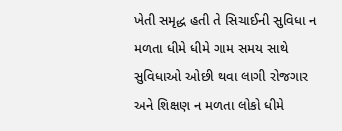ખેતી સમૃદ્ધ હતી તે સિચાઈની સુવિધા ન મળતા ધીમે ધીમે ગામ સમય સાથે સુવિધાઓ ઓછી થવા લાગી રોજગાર અને શિક્ષણ ન મળતા લોકો ધીમે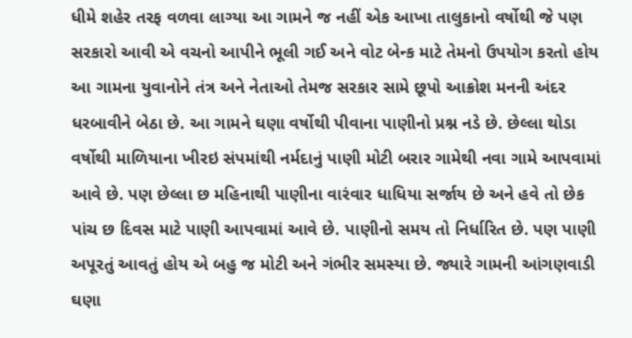ધીમે શહેર તરફ વળવા લાગ્યા આ ગામને જ નહીં એક આખા તાલુકાનો વર્ષોથી જે પણ સરકારો આવી એ વચનો આપીને ભૂલી ગઈ અને વોટ બેન્ક માટે તેમનો ઉપયોગ કરતો હોય આ ગામના યુવાનોને તંત્ર અને નેતાઓ તેમજ સરકાર સામે છૂપો આક્રોશ મનની અંદર ધરબાવીને બેઠા છે. આ ગામને ઘણા વર્ષોથી પીવાના પાણીનો પ્રશ્ન નડે છે. છેલ્લા થોડા વર્ષોથી માળિયાના ખીરઇ સંપમાંથી નર્મદાનું પાણી મોટી બરાર ગામેથી નવા ગામે આપવામાં આવે છે. પણ છેલ્લા છ મહિનાથી પાણીના વારંવાર ધાધિયા સર્જાય છે અને હવે તો છેક પાંચ છ દિવસ માટે પાણી આપવામાં આવે છે. પાણીનો સમય તો નિર્ધારિત છે. પણ પાણી અપૂરતું આવતું હોય એ બહુ જ મોટી અને ગંભીર સમસ્યા છે. જ્યારે ગામની આંગણવાડી ઘણા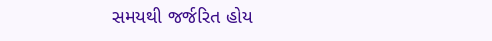સમયથી જર્જરિત હોય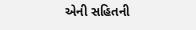એની સહિતની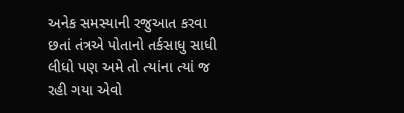અનેક સમસ્યાની રજુઆત કરવા છતાં તંત્રએ પોતાનો તર્કસાધુ સાધી લીધો પણ અમે તો ત્યાંના ત્યાં જ રહી ગયા એવો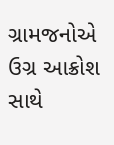ગ્રામજનોએ ઉગ્ર આક્રોશ સાથે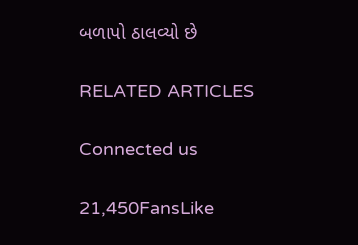બળાપો ઠાલવ્યો છે

RELATED ARTICLES

Connected us

21,450FansLike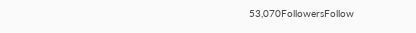53,070FollowersFollow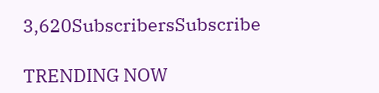3,620SubscribersSubscribe

TRENDING NOW